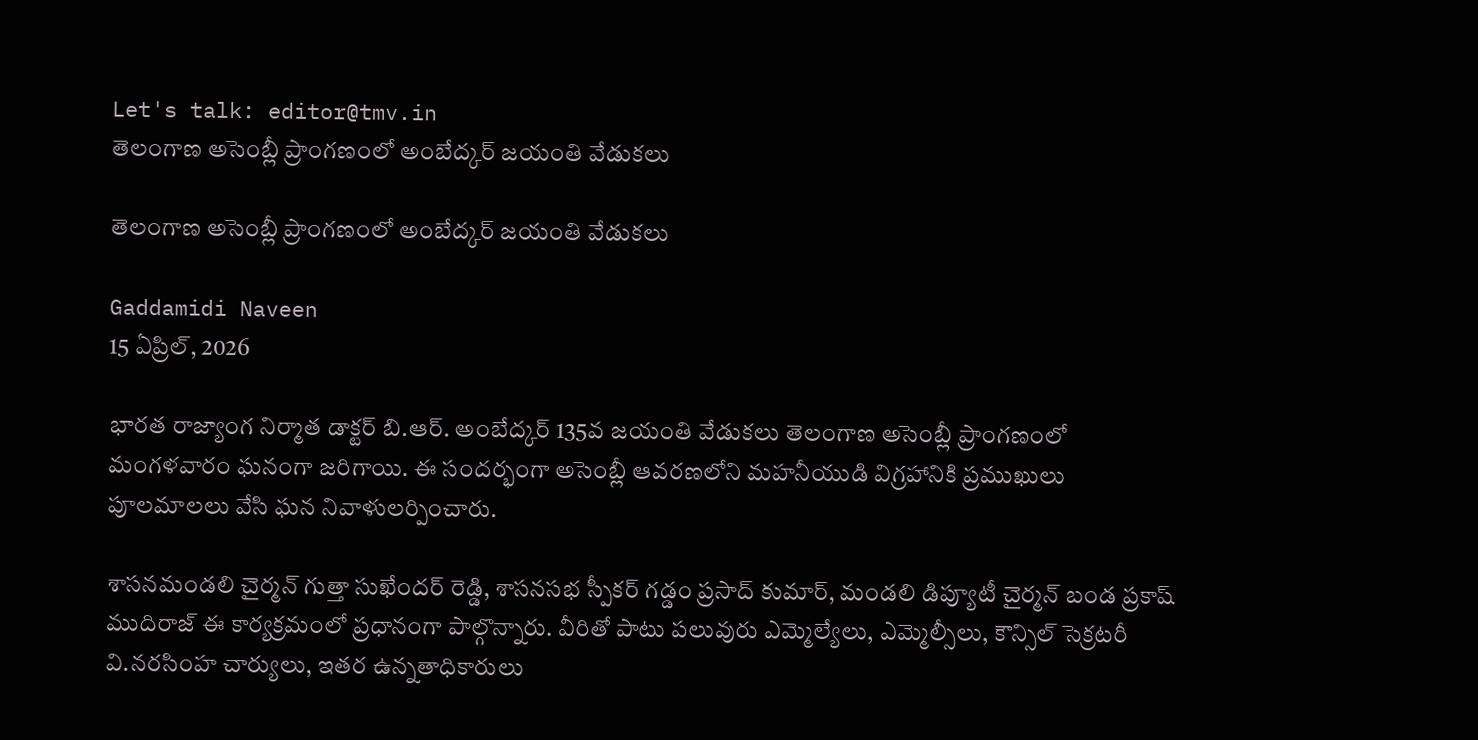Let's talk: editor@tmv.in
తెలంగాణ అసెంబ్లీ ప్రాంగణంలో అంబేద్కర్ జయంతి వేడుకలు

తెలంగాణ అసెంబ్లీ ప్రాంగణంలో అంబేద్కర్ జయంతి వేడుకలు

Gaddamidi Naveen
15 ఏప్రిల్, 2026

భారత రాజ్యాంగ నిర్మాత డాక్టర్ బి.ఆర్. అంబేద్కర్ 135వ జయంతి వేడుకలు తెలంగాణ అసెంబ్లీ ప్రాంగణంలో మంగళవారం ఘనంగా జరిగాయి. ఈ సందర్భంగా అసెంబ్లీ ఆవరణలోని మహనీయుడి విగ్రహానికి ప్రముఖులు పూలమాలలు వేసి ఘన నివాళులర్పించారు.

శాసనమండలి చైర్మన్ గుత్తా సుఖేందర్ రెడ్డి, శాసనసభ స్పీకర్ గడ్డం ప్రసాద్ కుమార్, మండలి డిప్యూటీ చైర్మన్ బండ ప్రకాష్ ముదిరాజ్ ఈ కార్యక్రమంలో ప్రధానంగా పాల్గొన్నారు. వీరితో పాటు పలువురు ఎమ్మెల్యేలు, ఎమ్మెల్సీలు, కౌన్సిల్ సెక్రటరీ వి.నరసింహ చార్యులు, ఇతర ఉన్నతాధికారులు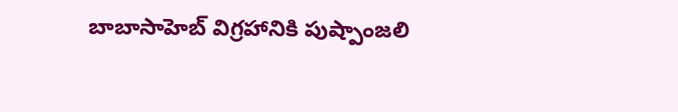బాబాసాహెబ్ విగ్రహానికి పుష్పాంజలి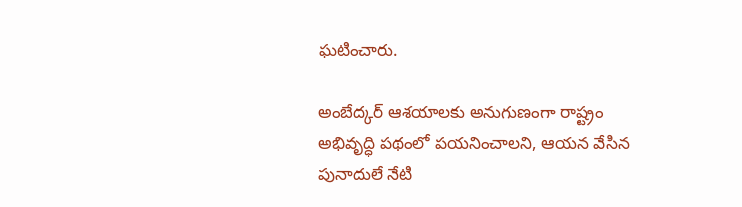ఘటించారు.

అంబేద్కర్ ఆశయాలకు అనుగుణంగా రాష్ట్రం అభివృద్ధి పథంలో పయనించాలని, ఆయన వేసిన పునాదులే నేటి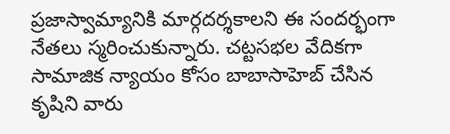ప్రజాస్వామ్యానికి మార్గదర్శకాలని ఈ సందర్భంగా నేతలు స్మరించుకున్నారు. చట్టసభల వేదికగా సామాజిక న్యాయం కోసం బాబాసాహెబ్ చేసిన కృషిని వారు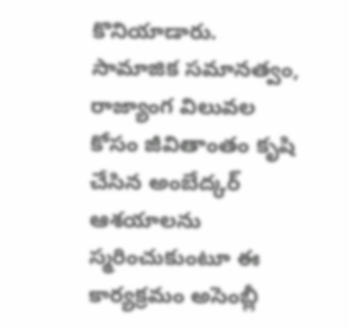కొనియాడారు. సామాజిక సమానత్వం, రాజ్యాంగ విలువల కోసం జీవితాంతం కృషి చేసిన అంబేద్కర్ ఆశయాలను స్మరించుకుంటూ ఈ కార్యక్రమం అసెంబ్లీ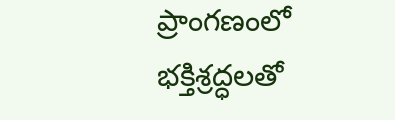ప్రాంగణంలో భక్తిశ్రద్ధలతో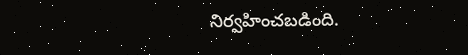నిర్వహించబడింది.